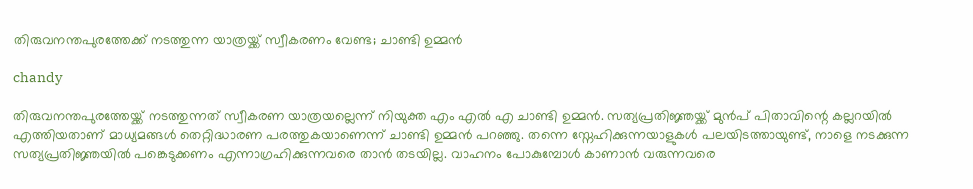തിരുവനന്തപുരത്തേക്ക് നടത്തുന്ന യാത്രയ്ക്ക് സ്വീകരണം വേണ്ട; ചാണ്ടി ഉമ്മൻ

chandy

തിരുവനന്തപുരത്തേയ്ക്ക് നടത്തുന്നത് സ്വീകരണ യാത്രയല്ലെന്ന് നിയുക്ത എം എൽ എ ചാണ്ടി ഉമ്മൻ. സത്യപ്രതിജ്ഞയ്ക്ക് മുൻപ് പിതാവിന്റെ കല്ലറയിൽ എത്തിയതാണ് മാധ്യമങ്ങൾ തെറ്റിദ്ധാരണ പരത്തുകയാണെന്ന് ചാണ്ടി ഉമ്മൻ പറഞ്ഞു. തന്നെ സ്നേഹിക്കുന്നയാളുകൾ പലയിടത്തായുണ്ട്, നാളെ നടക്കുന്ന സത്യപ്രതിജ്ഞയിൽ പങ്കെടുക്കണം എന്നാഗ്രഹിക്കുന്നവരെ താൻ തടയില്ല. വാഹനം പോകുമ്പോൾ കാണാൻ വരുന്നവരെ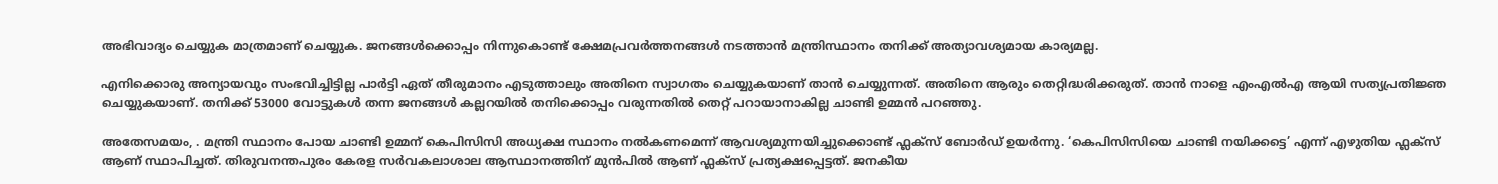അഭിവാദ്യം ചെയ്യുക മാത്രമാണ് ചെയ്യുക. ജനങ്ങൾക്കൊപ്പം നിന്നുകൊണ്ട് ക്ഷേമപ്രവർത്തനങ്ങൾ നടത്താൻ മന്ത്രിസ്ഥാനം തനിക്ക് അത്യാവശ്യമായ കാര്യമല്ല.

എനിക്കൊരു അന്യായവും സംഭവിച്ചിട്ടില്ല പാർട്ടി ഏത് തീരുമാനം എടുത്താലും അതിനെ സ്വാഗതം ചെയ്യുകയാണ് താൻ ചെയ്യുന്നത്. അതിനെ ആരും തെറ്റിദ്ധരിക്കരുത്. താൻ നാളെ എംഎൽഎ ആയി സത്യപ്രതിജ്ഞ ചെയ്യുകയാണ്. തനിക്ക് 53000 വോട്ടുകൾ തന്ന ജനങ്ങൾ കല്ലറയിൽ തനിക്കൊപ്പം വരുന്നതിൽ തെറ്റ് പറായാനാകില്ല ചാണ്ടി ഉമ്മൻ പറഞ്ഞു.

അതേസമയം, . മന്ത്രി സ്ഥാനം പോയ ചാണ്ടി ഉമ്മന് കെപിസിസി അധ്യക്ഷ സ്ഥാനം നൽകണമെന്ന് ആവശ്യമുന്നയിച്ചുക്കൊണ്ട് ഫ്ലക്സ് ബോർഡ് ഉയർന്നു. ‘കെപിസിസിയെ ചാണ്ടി നയിക്കട്ടെ’ എന്ന് എഴുതിയ ഫ്ലക്സ് ആണ് സ്ഥാപിച്ചത്. തിരുവനന്തപുരം കേരള സർവകലാശാല ആസ്ഥാനത്തിന് മുൻപിൽ ആണ് ഫ്ലക്സ് പ്രത്യക്ഷപ്പെട്ടത്. ജനകീയ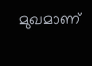മുഖമാണ്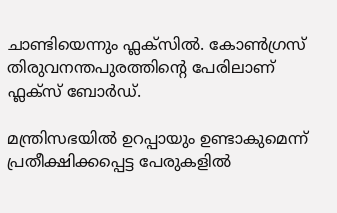ചാണ്ടിയെന്നും ഫ്ലക്സിൽ. കോൺഗ്രസ് തിരുവനന്തപുരത്തിൻ്റെ പേരിലാണ് ഫ്ലക്സ് ബോർഡ്.

മന്ത്രിസഭയിൽ ഉറപ്പായും ഉണ്ടാകുമെന്ന് പ്രതീക്ഷിക്കപ്പെട്ട പേരുകളിൽ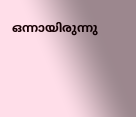ഒന്നായിരുന്നു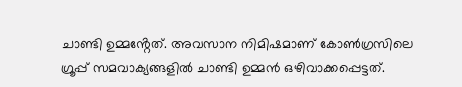ചാണ്ടി ഉമ്മൻ്റേത്. അവസാന നിമിഷമാണ് കോൺഗ്രസിലെ ഗ്രൂപ്പ് സമവാക്യങ്ങളിൽ ചാണ്ടി ഉമ്മൻ ഒഴിവാക്കപ്പെട്ടത്.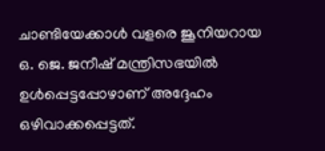ചാണ്ടിയേക്കാൾ വളരെ ജൂനിയറായ ഒ. ജെ. ജനീഷ് മന്ത്രിസഭയിൽ ഉൾപ്പെട്ടപ്പോഴാണ് അദ്ദേഹം ഒഴിവാക്കപ്പെട്ടത്.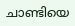ചാണ്ടിയെ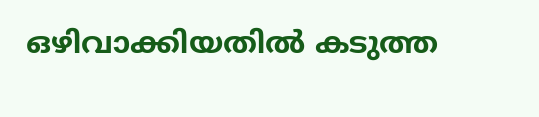ഒഴിവാക്കിയതിൽ കടുത്ത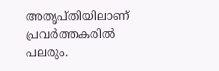അതൃപ്തിയിലാണ് പ്രവർത്തകരിൽ പലരും.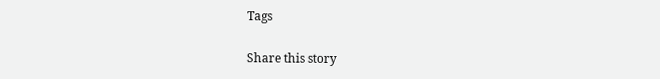Tags

Share this story